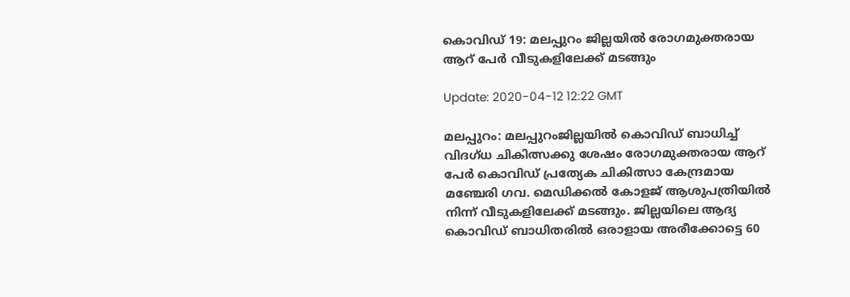കൊവിഡ് 19: മലപ്പുറം ജില്ലയില്‍ രോഗമുക്തരായ ആറ് പേര്‍ വീടുകളിലേക്ക് മടങ്ങും

Update: 2020-04-12 12:22 GMT

മലപ്പുറം: മലപ്പുറംജില്ലയില്‍ കൊവിഡ് ബാധിച്ച് വിദഗ്ധ ചികിത്സക്കു ശേഷം രോഗമുക്തരായ ആറ് പേര്‍ കൊവിഡ് പ്രത്യേക ചികിത്സാ കേന്ദ്രമായ മഞ്ചേരി ഗവ. മെഡിക്കല്‍ കോളജ് ആശുപത്രിയില്‍ നിന്ന് വീടുകളിലേക്ക് മടങ്ങും. ജില്ലയിലെ ആദ്യ കൊവിഡ് ബാധിതരില്‍ ഒരാളായ അരീക്കോട്ടെ 60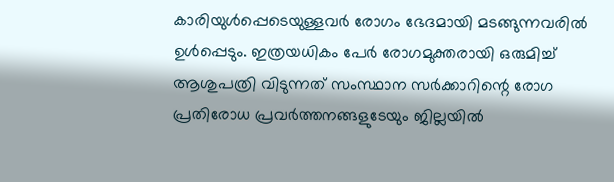കാരിയുള്‍പ്പെടെയുള്ളവര്‍ രോഗം ഭേദമായി മടങ്ങുന്നവരില്‍ ഉള്‍പ്പെടും. ഇത്രയധികം പേര്‍ രോഗമുക്തരായി ഒരുമിച്ച് ആശുപത്രി വിടുന്നത് സംസ്ഥാന സര്‍ക്കാറിന്റെ രോഗ പ്രതിരോധ പ്രവര്‍ത്തനങ്ങളുടേയും ജില്ലയില്‍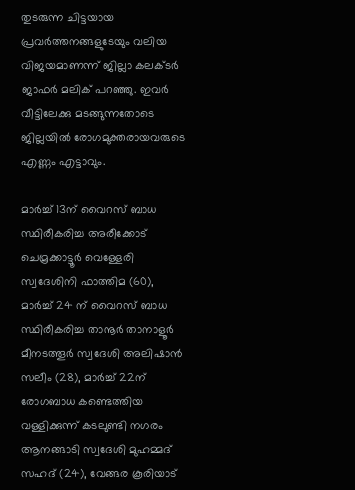തുടരുന്ന ചിട്ടയായ പ്രവര്‍ത്തനങ്ങളുടേയും വലിയ വിജയമാണന്ന് ജില്ലാ കലക്ടര്‍ ജാഫര്‍ മലിക് പറഞ്ഞു. ഇവര്‍ വീട്ടിലേക്കു മടങ്ങുന്നതോടെ ജില്ലയില്‍ രോഗമുക്തരായവരുടെ എണ്ണം എട്ടാവും.

മാര്‍ച്ച് 13ന് വൈറസ് ബാധ സ്ഥിരീകരിച്ച അരീക്കോട് ചെമ്രക്കാട്ടൂര്‍ വെള്ളേരി സ്വദേശിനി ഫാത്തിമ (60), മാര്‍ച്ച് 24 ന് വൈറസ് ബാധ സ്ഥിരീകരിച്ച താനൂര്‍ താനാളൂര്‍ മീനടത്തൂര്‍ സ്വദേശി അലിഷാന്‍ സലീം (28), മാര്‍ച്ച് 22ന് രോഗബാധ കണ്ടെത്തിയ വള്ളിക്കുന്ന് കടലുണ്ടി നഗരം ആനങ്ങാടി സ്വദേശി മുഹമ്മദ് സഹദ് (24), വേങ്ങര കൂരിയാട്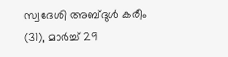സ്വദേശി അബ്ദുള്‍ കരീം (31), മാര്‍ച്ച് 29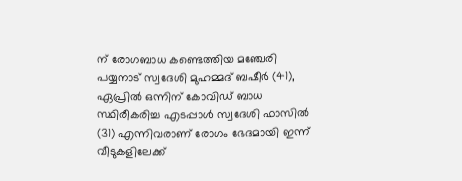ന് രോഗബാധ കണ്ടെത്തിയ മഞ്ചേരി പയ്യനാട് സ്വദേശി മുഹമ്മദ് ബഷീര്‍ (41), ഏപ്രില്‍ ഒന്നിന് കോവിഡ് ബാധ സ്ഥിരീകരിച്ച എടപ്പാള്‍ സ്വദേശി ഫാസില്‍ (31) എന്നിവരാണ് രോഗം ഭേദമായി ഇന്ന് വീടുകളിലേക്ക്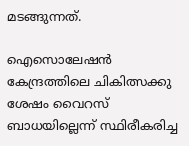മടങ്ങുന്നത്.

ഐസൊലേഷന്‍ കേന്ദ്രത്തിലെ ചികിത്സക്കു ശേഷം വൈറസ് ബാധയില്ലെന്ന് സ്ഥിരീകരിച്ച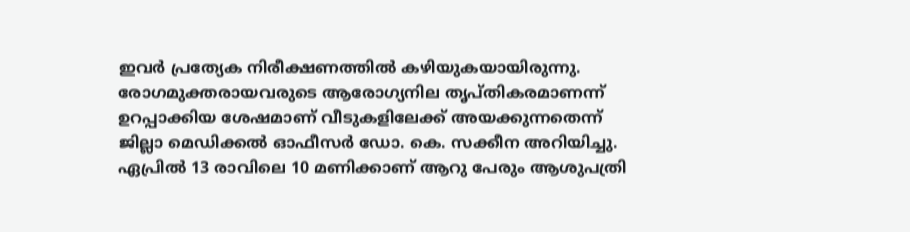ഇവര്‍ പ്രത്യേക നിരീക്ഷണത്തില്‍ കഴിയുകയായിരുന്നു. രോഗമുക്തരായവരുടെ ആരോഗ്യനില തൃപ്തികരമാണന്ന് ഉറപ്പാക്കിയ ശേഷമാണ് വീടുകളിലേക്ക് അയക്കുന്നതെന്ന് ജില്ലാ മെഡിക്കല്‍ ഓഫീസര്‍ ഡോ. കെ. സക്കീന അറിയിച്ചു. ഏപ്രില്‍ 13 രാവിലെ 10 മണിക്കാണ് ആറു പേരും ആശുപത്രി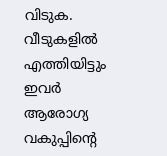വിടുക. വീടുകളില്‍ എത്തിയിട്ടും ഇവര്‍ ആരോഗ്യ വകുപ്പിന്റെ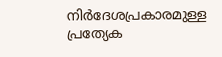നിര്‍ദേശപ്രകാരമുള്ള പ്രത്യേക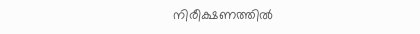നിരീക്ഷണത്തില്‍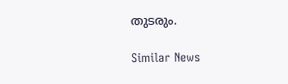തുടരും.

Similar News